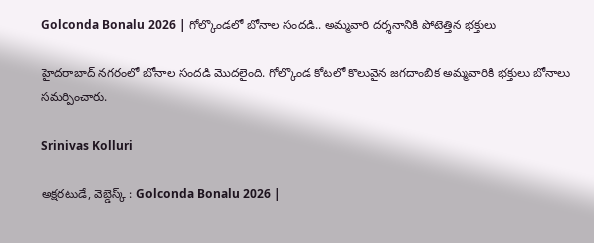Golconda Bonalu 2026 | గోల్కొండలో బోనాల సందడి.. అమ్మవారి దర్శనానికి పోటెత్తిన భక్తులు

హైదరాబాద్ నగరంలో బోనాల సందడి మొదలైంది. గోల్కొండ కోటలో కొలువైన జగదాంబిక అమ్మవారికి భక్తులు బోనాలు సమర్పించారు.

Srinivas Kolluri

అక్షరటుడే, వెబ్డెస్క్ : Golconda Bonalu 2026 |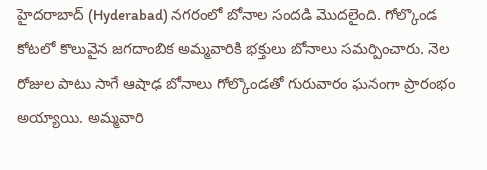హైదరాబాద్ (Hyderabad) నగరంలో బోనాల సందడి మొదలైంది. గోల్కొండ కోటలో కొలువైన జగదాంబిక అమ్మవారికి భక్తులు బోనాలు సమర్పించారు. నెల రోజుల పాటు సాగే ఆషాఢ బోనాలు గోల్కొండతో గురువారం ఘనంగా ప్రారంభం అయ్యాయి. అమ్మవారి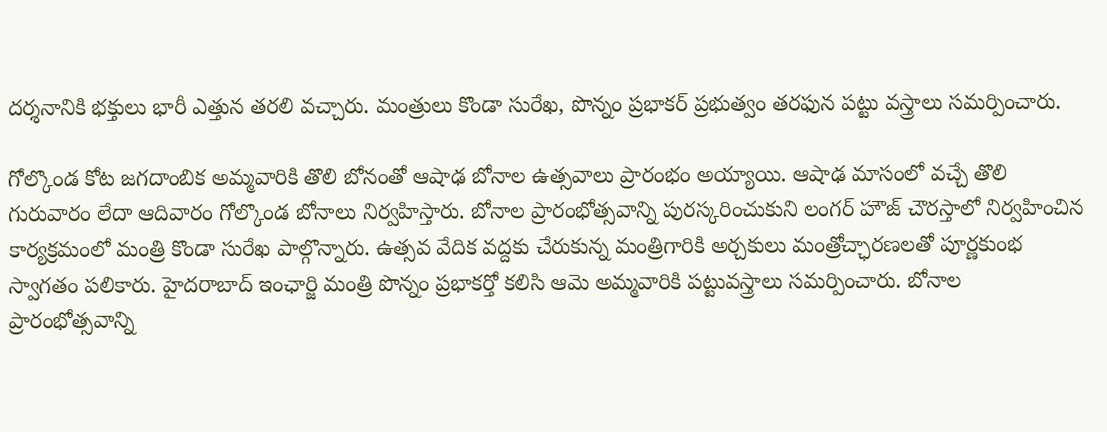దర్శనానికి భక్తులు భారీ ఎత్తున తరలి వచ్చారు. మంత్రులు కొండా సురేఖ, పొన్నం ప్రభాకర్ ప్రభుత్వం తరఫున పట్టు వస్త్రాలు సమర్పించారు.

గోల్కొండ కోట జగదాంబిక అమ్మవారికి తొలి బోనంతో ఆషాఢ బోనాల ఉత్సవాలు ప్రారంభం అయ్యాయి. ఆషాఢ మాసంలో వచ్చే తొలి గురువారం లేదా ఆదివారం గోల్కొండ బోనాలు నిర్వహిస్తారు. బోనాల ప్రారంభోత్సవాన్ని పురస్కరించుకుని లంగర్ హౌజ్ చౌరస్తాలో నిర్వహించిన కార్యక్రమంలో మంత్రి కొండా సురేఖ పాల్గొన్నారు. ఉత్సవ వేదిక వద్దకు చేరుకున్న మంత్రిగారికి అర్చకులు మంత్రోచ్ఛారణలతో పూర్ణకుంభ స్వాగతం పలికారు. హైదరాబాద్ ఇంఛార్జి మంత్రి పొన్నం ప్రభాకర్తో కలిసి ఆమె అమ్మవారికి పట్టువస్త్రాలు సమర్పించారు. బోనాల ప్రారంభోత్సవాన్ని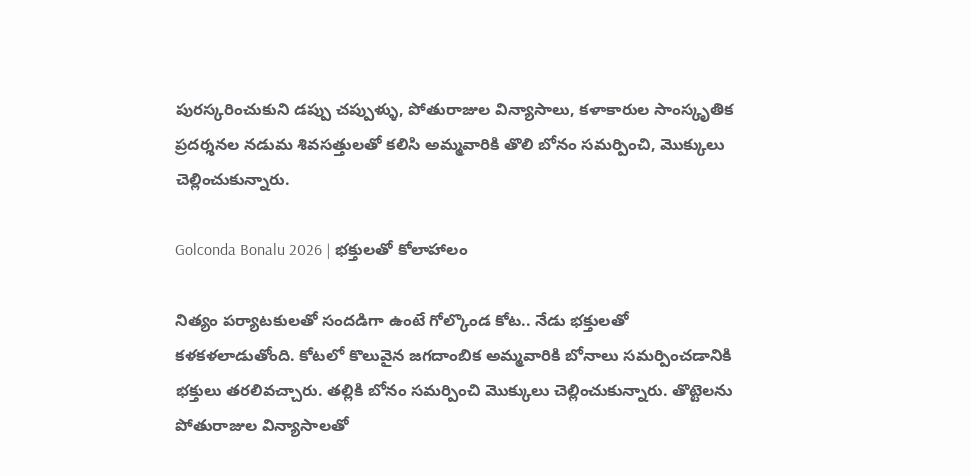పురస్కరించుకుని డప్పు చప్పుళ్ళు, పోతురాజుల విన్యాసాలు, కళాకారుల సాంస్కృతిక ప్రదర్శనల నడుమ శివసత్తులతో కలిసి అమ్మవారికి తొలి బోనం సమర్పించి, మొక్కులు చెల్లించుకున్నారు.

Golconda Bonalu 2026 | భక్తులతో కోలాహాలం

నిత్యం పర్యాటకులతో సందడిగా ఉంటే గోల్కొండ కోట.. నేడు భక్తులతో కళకళలాడుతోంది. కోటలో కొలువైన జగదాంబిక అమ్మవారికి బోనాలు సమర్పించడానికి భక్తులు తరలివచ్చారు. తల్లికి బోనం సమర్పించి మొక్కులు చెల్లించుకున్నారు. తొట్టెలను పోతురాజుల విన్యాసాలతో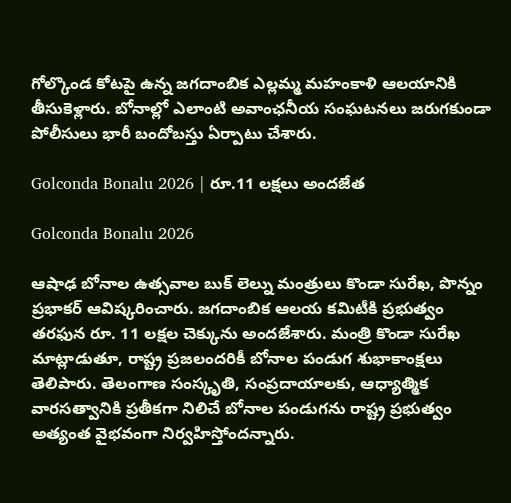గోల్కొండ కోటపై ఉన్న జగదాంబిక ఎల్లమ్మ మహంకాళి ఆలయానికి తీసుకెళ్లారు. బోనాల్లో ఎలాంటి అవాంఛనీయ సంఘటనలు జరుగకుండా పోలీసులు భారీ బందోబస్తు ఏర్పాటు చేశారు.

Golconda Bonalu 2026 | రూ.11 లక్షలు అందజేత

Golconda Bonalu 2026

ఆషాఢ బోనాల ఉత్సవాల బుక్ లెల్ను మంత్రులు కొండా సురేఖ, పొన్నం ప్రభాకర్ ఆవిష్కరించారు. జగదాంబిక ఆలయ కమిటీకి ప్రభుత్వం తరఫున రూ. 11 లక్షల చెక్కును అందజేశారు. మంత్రి కొండా సురేఖ మాట్లాడుతూ, రాష్ట్ర ప్రజలందరికీ బోనాల పండుగ శుభాకాంక్షలు తెలిపారు. తెలంగాణ సంస్కృతి, సంప్రదాయాలకు, ఆధ్యాత్మిక వారసత్వానికి ప్రతీకగా నిలిచే బోనాల పండుగను రాష్ట్ర ప్రభుత్వం అత్యంత వైభవంగా నిర్వహిస్తోందన్నారు.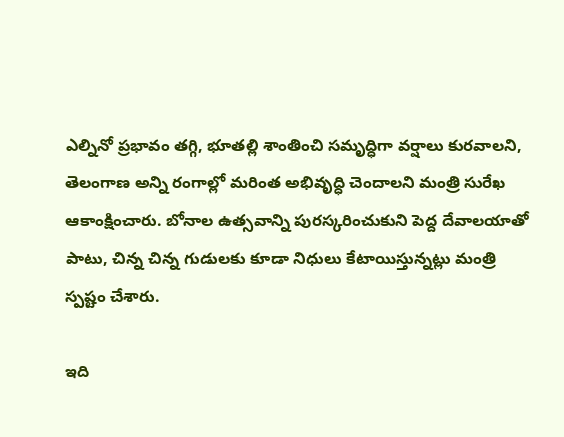ఎల్నినో ప్రభావం తగ్గి, భూతల్లి శాంతించి సమృద్ధిగా వర్షాలు కురవాలని, తెలంగాణ అన్ని రంగాల్లో మరింత అభివృద్ధి చెందాలని మంత్రి సురేఖ ఆకాంక్షించారు. బోనాల ఉత్సవాన్ని పురస్కరించుకుని పెద్ద దేవాలయాతో పాటు, చిన్న చిన్న గుడులకు కూడా నిధులు కేటాయిస్తున్నట్లు మంత్రి స్పష్టం చేశారు.

ఇది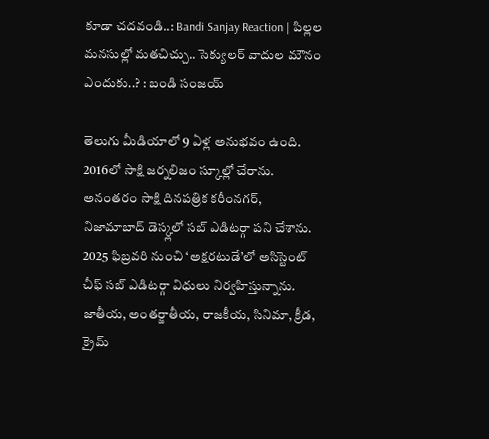కూడా చదవండి..: Bandi Sanjay Reaction | పిల్లల మనసుల్లో మతచిచ్చు.. సెక్యులర్ వాదుల మౌనం ఎందుకు..? : బండి సంజయ్

తెలుగు మీడియాలో 9 ఏళ్ల అనుభవం ఉంది. 2016లో సాక్షి జర్నలిజం స్కూల్లో చేరాను. అనంతరం సాక్షి దినపత్రిక కరీంనగర్, నిజామాబాద్ డెస్క్లలో సబ్ ఎడిటర్గా పని చేశాను. 2025 ఫిబ్రవరి నుంచి ‘అక్షరటుడే’లో అసిస్టెంట్ చీఫ్ సబ్ ఎడిటర్గా విధులు నిర్వహిస్తున్నాను. జాతీయ, అంతర్జాతీయ, రాజకీయ, సినిమా, క్రీడ, క్రైమ్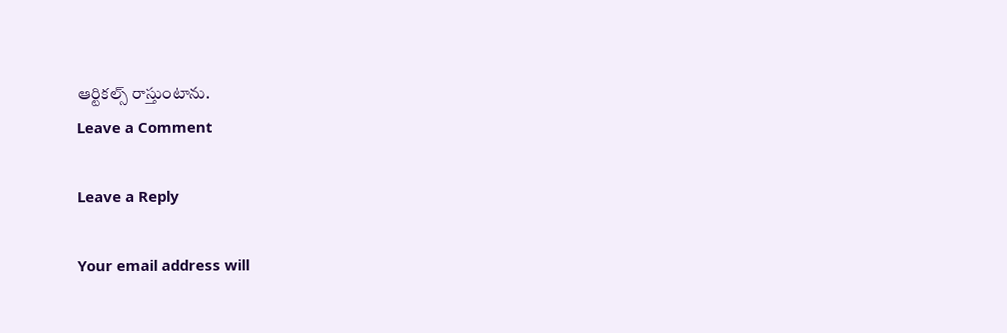ఆర్టికల్స్ రాస్తుంటాను.
Leave a Comment

Leave a Reply

Your email address will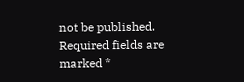not be published. Required fields are marked *